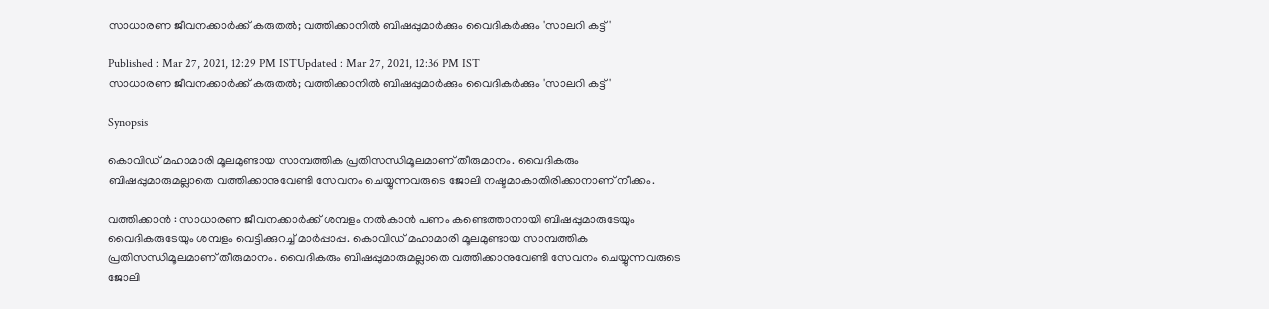സാധാരണ ജീവനക്കാര്‍ക്ക് കരുതല്‍; വത്തിക്കാനില്‍ ബിഷപ്പുമാര്‍ക്കും വൈദികര്‍ക്കും 'സാലറി കട്ട്'

Published : Mar 27, 2021, 12:29 PM ISTUpdated : Mar 27, 2021, 12:36 PM IST
സാധാരണ ജീവനക്കാര്‍ക്ക് കരുതല്‍; വത്തിക്കാനില്‍ ബിഷപ്പുമാര്‍ക്കും വൈദികര്‍ക്കും 'സാലറി കട്ട്'

Synopsis

കൊവിഡ് മഹാമാരി മൂലമുണ്ടായ സാമ്പത്തിക പ്രതിസന്ധിമൂലമാണ് തീരുമാനം. വൈദികരും ബിഷപ്പുമാരുമല്ലാതെ വത്തിക്കാനുവേണ്ടി സേവനം ചെയ്യുന്നവരുടെ ജോലി നഷ്ടമാകാതിരിക്കാനാണ് നീക്കം.

വത്തിക്കാന്‍ : സാധാരണ ജീവനക്കാര്‍ക്ക് ശമ്പളം നല്‍കാന്‍ പണം കണ്ടെത്താനായി ബിഷപ്പുമാരുടേയും വൈദികരുടേയും ശമ്പളം വെട്ടിക്കുറച്ച് മാര്‍പ്പാപ്പ. കൊവിഡ് മഹാമാരി മൂലമുണ്ടായ സാമ്പത്തിക പ്രതിസന്ധിമൂലമാണ് തീരുമാനം. വൈദികരും ബിഷപ്പുമാരുമല്ലാതെ വത്തിക്കാനുവേണ്ടി സേവനം ചെയ്യുന്നവരുടെ ജോലി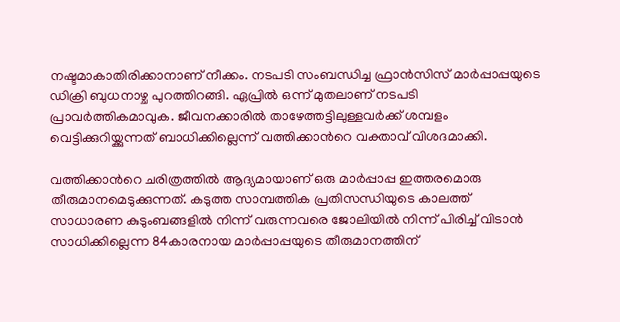നഷ്ടമാകാതിരിക്കാനാണ് നീക്കം. നടപടി സംബന്ധിച്ച ഫ്രാന്‍സിസ് മാര്‍പ്പാപ്പയുടെ ഡിക്രി ബുധനാഴ്ച പുറത്തിറങ്ങി. ഏപ്രില്‍ ഒന്ന് മുതലാണ് നടപടി പ്രാവര്‍ത്തികമാവുക. ജീവനക്കാരില്‍ താഴേത്തട്ടിലുള്ളവര്‍ക്ക് ശമ്പളം വെട്ടിക്കുറിയ്ക്കുന്നത് ബാധിക്കില്ലെന്ന് വത്തിക്കാന്‍റെ വക്താവ് വിശദമാക്കി.

വത്തിക്കാന്‍റെ ചരിത്രത്തില്‍ ആദ്യമായാണ് ഒരു മാര്‍പ്പാപ്പ ഇത്തരമൊരു തീരുമാനമെടുക്കുന്നത്. കടുത്ത സാമ്പത്തിക പ്രതിസന്ധിയുടെ കാലത്ത് സാധാരണ കുടുംബങ്ങളില്‍ നിന്ന് വരുന്നവരെ ജോലിയില്‍ നിന്ന് പിരിച്ച് വിടാന്‍ സാധിക്കില്ലെന്ന 84കാരനായ മാര്‍പ്പാപ്പയുടെ തീരുമാനത്തിന്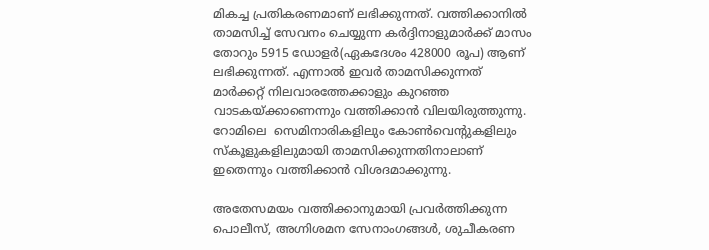മികച്ച പ്രതികരണമാണ് ലഭിക്കുന്നത്. വത്തിക്കാനില്‍ താമസിച്ച് സേവനം ചെയ്യുന്ന കര്‍ദ്ദിനാളുമാര്‍ക്ക് മാസം തോറും 5915 ഡോളര്‍(ഏകദേശം 428000 രൂപ) ആണ് ലഭിക്കുന്നത്. എന്നാല്‍ ഇവര്‍ താമസിക്കുന്നത് മാര്‍ക്കറ്റ് നിലവാരത്തേക്കാളും കുറഞ്ഞ വാടകയ്ക്കാണെന്നും വത്തിക്കാന്‍ വിലയിരുത്തുന്നു. റോമിലെ  സെമിനാരികളിലും കോണ്‍വെന്‍റുകളിലും സ്കൂളുകളിലുമായി താമസിക്കുന്നതിനാലാണ് ഇതെന്നും വത്തിക്കാന്‍ വിശദമാക്കുന്നു.

അതേസമയം വത്തിക്കാനുമായി പ്രവര്‍ത്തിക്കുന്ന പൊലീസ്, അഗ്നിശമന സേനാംഗങ്ങള്‍, ശുചീകരണ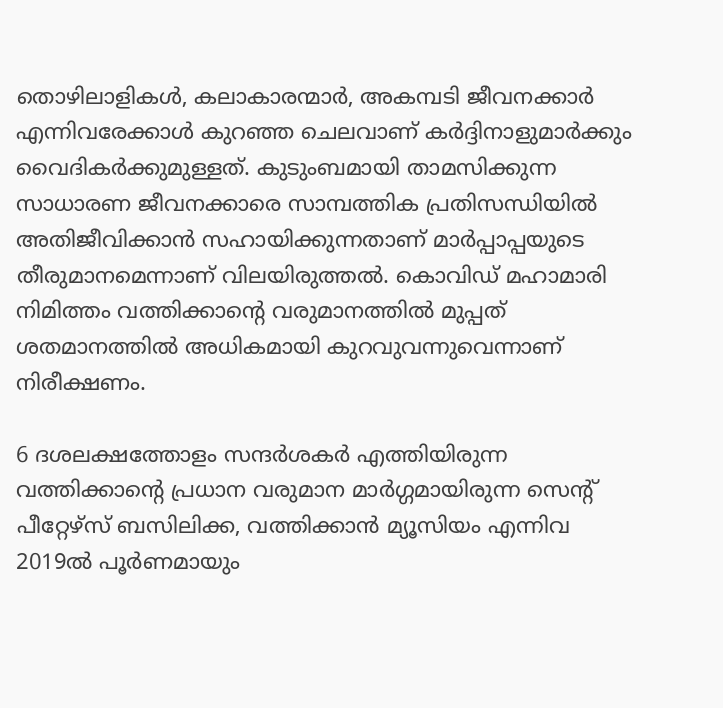തൊഴിലാളികള്‍, കലാകാരന്മാര്‍, അകമ്പടി ജീവനക്കാര്‍ എന്നിവരേക്കാള്‍ കുറഞ്ഞ ചെലവാണ് കര്‍ദ്ദിനാളുമാര്‍ക്കും വൈദികര്‍ക്കുമുള്ളത്. കുടുംബമായി താമസിക്കുന്ന സാധാരണ ജീവനക്കാരെ സാമ്പത്തിക പ്രതിസന്ധിയില്‍ അതിജീവിക്കാന്‍ സഹായിക്കുന്നതാണ് മാര്‍പ്പാപ്പയുടെ തീരുമാനമെന്നാണ് വിലയിരുത്തല്‍. കൊവിഡ് മഹാമാരി നിമിത്തം വത്തിക്കാന്‍റെ വരുമാനത്തില്‍ മുപ്പത് ശതമാനത്തില്‍ അധികമായി കുറവുവന്നുവെന്നാണ് നിരീക്ഷണം.

6 ദശലക്ഷത്തോളം സന്ദര്‍ശകര്‍ എത്തിയിരുന്ന വത്തിക്കാന്‍റെ പ്രധാന വരുമാന മാര്‍ഗ്ഗമായിരുന്ന സെന്‍റ് പീറ്റേഴ്സ് ബസിലിക്ക, വത്തിക്കാന്‍ മ്യൂസിയം എന്നിവ 2019ല്‍ പൂര്‍ണമായും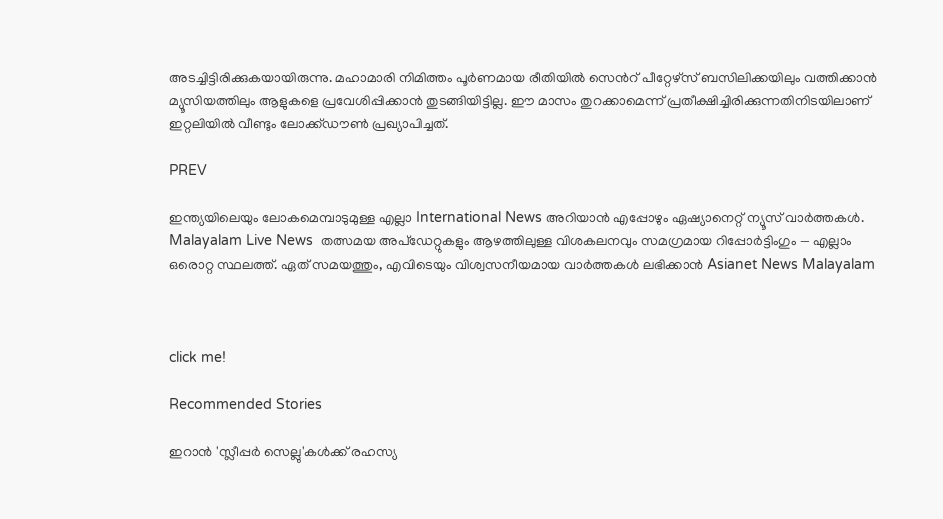അടച്ചിട്ടിരിക്കുകയായിരുന്നു. മഹാമാരി നിമിത്തം പൂര്‍ണമായ രീതിയില്‍ സെന്‍റ് പീറ്റേഴ്സ് ബസിലിക്കയിലും വത്തിക്കാന്‍ മ്യൂസിയത്തിലും ആളുകളെ പ്രവേശിപ്പിക്കാന്‍ തുടങ്ങിയിട്ടില്ല. ഈ മാസം തുറക്കാമെന്ന് പ്രതീക്ഷിച്ചിരിക്കുന്നതിനിടയിലാണ് ഇറ്റലിയില്‍ വീണ്ടും ലോക്ക്ഡൗണ്‍ പ്രഖ്യാപിച്ചത്.

PREV

ഇന്ത്യയിലെയും ലോകമെമ്പാടുമുള്ള എല്ലാ International News അറിയാൻ എപ്പോഴും ഏഷ്യാനെറ്റ് ന്യൂസ് വാർത്തകൾ. Malayalam Live News  തത്സമയ അപ്‌ഡേറ്റുകളും ആഴത്തിലുള്ള വിശകലനവും സമഗ്രമായ റിപ്പോർട്ടിംഗും — എല്ലാം ഒരൊറ്റ സ്ഥലത്ത്. ഏത് സമയത്തും, എവിടെയും വിശ്വസനീയമായ വാർത്തകൾ ലഭിക്കാൻ Asianet News Malayalam



click me!

Recommended Stories

ഇറാൻ 'സ്ലീപ്പർ സെല്ലു'കൾക്ക് രഹസ്യ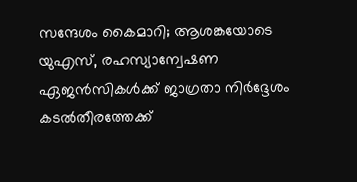സന്ദേശം കൈമാറി; ആശങ്കയോടെ യുഎസ്, രഹസ്യാന്വേഷണ ഏജൻസികൾക്ക് ജാഗ്രതാ നിർദ്ദേശം
കടൽതീരത്തേക്ക്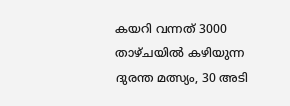കയറി വന്നത് 3000 താഴ്ചയിൽ കഴിയുന്ന ദുരന്ത മത്സ്യം, 30 അടി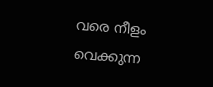വരെ നീളം വെക്കുന്ന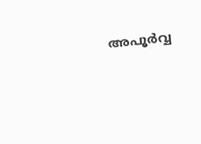അപൂർവ്വ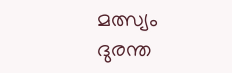മത്സ്യം ദുരന്ത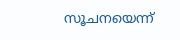സൂചനയെന്ന്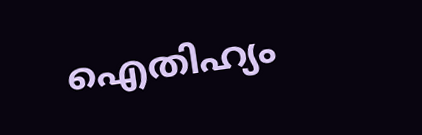ഐതിഹ്യം